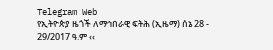Telegram Web
የኢትዮጵያ ዜጎች ለማኅበራዊ ፍትሕ (ኢዜማ) ሰኔ 28 - 29/2017 ዓ.ም ‹‹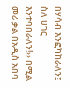በሃሳብ እንፎካከራለን፤ ስለ ሀገር እንተባበራለን!›› በሚል መሪ ቃል በአዲስ አበባ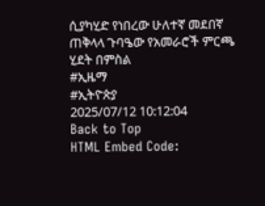ሲያካሂድ የነበረው ሁለተኛ መደበኛ ጠቅላላ ጉባዔው የአመራሮች ምርጫ ሂደት በምስል
#ኢዜማ
#ኢትዮጵያ
2025/07/12 10:12:04
Back to Top
HTML Embed Code: